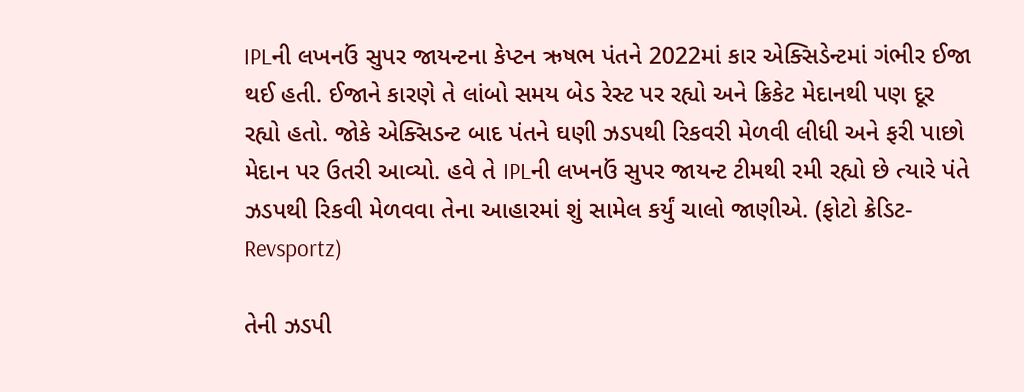IPLની લખનઉં સુપર જાયન્ટના કેપ્ટન ઋષભ પંતને 2022માં કાર એક્સિડેન્ટમાં ગંભીર ઈજા થઈ હતી. ઈજાને કારણે તે લાંબો સમય બેડ રેસ્ટ પર રહ્યો અને ક્રિકેટ મેદાનથી પણ દૂર રહ્યો હતો. જોકે એક્સિડન્ટ બાદ પંતને ઘણી ઝડપથી રિકવરી મેળવી લીધી અને ફરી પાછો મેદાન પર ઉતરી આવ્યો. હવે તે IPLની લખનઉં સુપર જાયન્ટ ટીમથી રમી રહ્યો છે ત્યારે પંતે ઝડપથી રિકવી મેળવવા તેના આહારમાં શું સામેલ કર્યું ચાલો જાણીએ. (ફોટો ક્રેડિટ-Revsportz)

તેની ઝડપી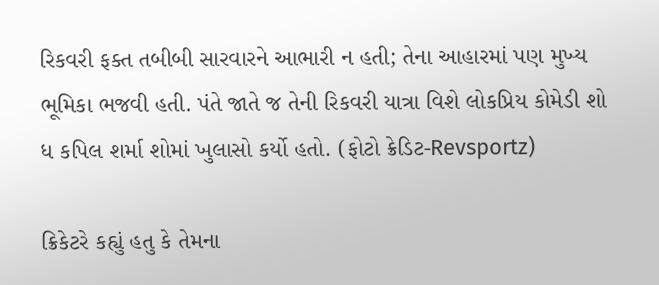રિકવરી ફક્ત તબીબી સારવારને આભારી ન હતી; તેના આહારમાં પણ મુખ્ય ભૂમિકા ભજવી હતી. પંતે જાતે જ તેની રિકવરી યાત્રા વિશે લોકપ્રિય કોમેડી શો ધ કપિલ શર્મા શોમાં ખુલાસો કર્યો હતો. (ફોટો ક્રેડિટ-Revsportz)

ક્રિકેટરે કહ્યું હતુ કે તેમના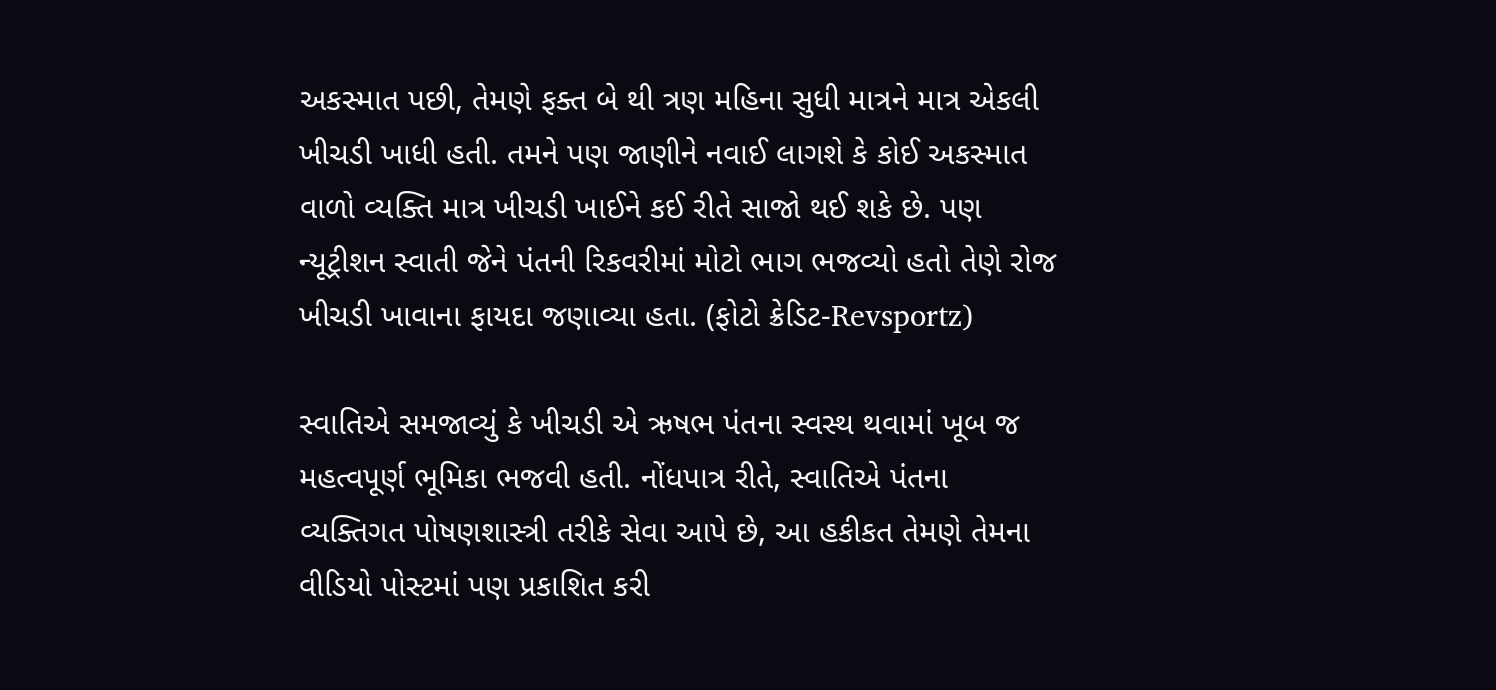અકસ્માત પછી, તેમણે ફક્ત બે થી ત્રણ મહિના સુધી માત્રને માત્ર એકલી ખીચડી ખાધી હતી. તમને પણ જાણીને નવાઈ લાગશે કે કોઈ અકસ્માત વાળો વ્યક્તિ માત્ર ખીચડી ખાઈને કઈ રીતે સાજો થઈ શકે છે. પણ ન્યૂટ્રીશન સ્વાતી જેને પંતની રિકવરીમાં મોટો ભાગ ભજવ્યો હતો તેણે રોજ ખીચડી ખાવાના ફાયદા જણાવ્યા હતા. (ફોટો ક્રેડિટ-Revsportz)

સ્વાતિએ સમજાવ્યું કે ખીચડી એ ઋષભ પંતના સ્વસ્થ થવામાં ખૂબ જ મહત્વપૂર્ણ ભૂમિકા ભજવી હતી. નોંધપાત્ર રીતે, સ્વાતિએ પંતના વ્યક્તિગત પોષણશાસ્ત્રી તરીકે સેવા આપે છે, આ હકીકત તેમણે તેમના વીડિયો પોસ્ટમાં પણ પ્રકાશિત કરી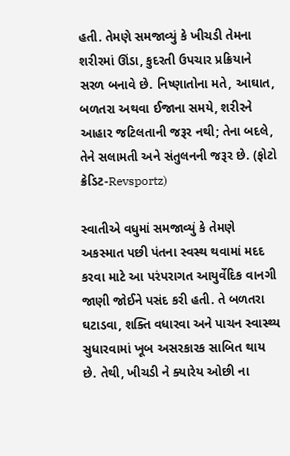હતી. તેમણે સમજાવ્યું કે ખીચડી તેમના શરીરમાં ઊંડા, કુદરતી ઉપચાર પ્રક્રિયાને સરળ બનાવે છે. નિષ્ણાતોના મતે, આઘાત, બળતરા અથવા ઈજાના સમયે, શરીરને આહાર જટિલતાની જરૂર નથી; તેના બદલે, તેને સલામતી અને સંતુલનની જરૂર છે. (ફોટો ક્રેડિટ-Revsportz)

સ્વાતીએ વધુમાં સમજાવ્યું કે તેમણે અકસ્માત પછી પંતના સ્વસ્થ થવામાં મદદ કરવા માટે આ પરંપરાગત આયુર્વેદિક વાનગી જાણી જોઈને પસંદ કરી હતી. તે બળતરા ઘટાડવા, શક્તિ વધારવા અને પાચન સ્વાસ્થ્ય સુધારવામાં ખૂબ અસરકારક સાબિત થાય છે. તેથી, ખીચડી ને ક્યારેય ઓછી ના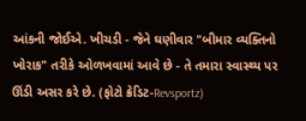આંકની જોઈએ. ખીચડી - જેને ઘણીવાર "બીમાર વ્યક્તિનો ખોરાક" તરીકે ઓળખવામાં આવે છે - તે તમારા સ્વાસ્થ્ય પર ઊંડી અસર કરે છે. (ફોટો ક્રેડિટ-Revsportz)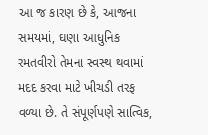આ જ કારણ છે કે, આજના સમયમાં, ઘણા આધુનિક રમતવીરો તેમના સ્વસ્થ થવામાં મદદ કરવા માટે ખીચડી તરફ વળ્યા છે. તે સંપૂર્ણપણે સાત્વિક,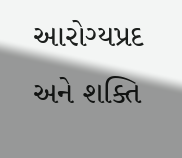આરોગ્યપ્રદ અને શક્તિ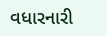વધારનારી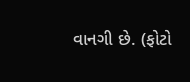વાનગી છે. (ફોટો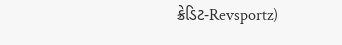ક્રેડિટ-Revsportz)